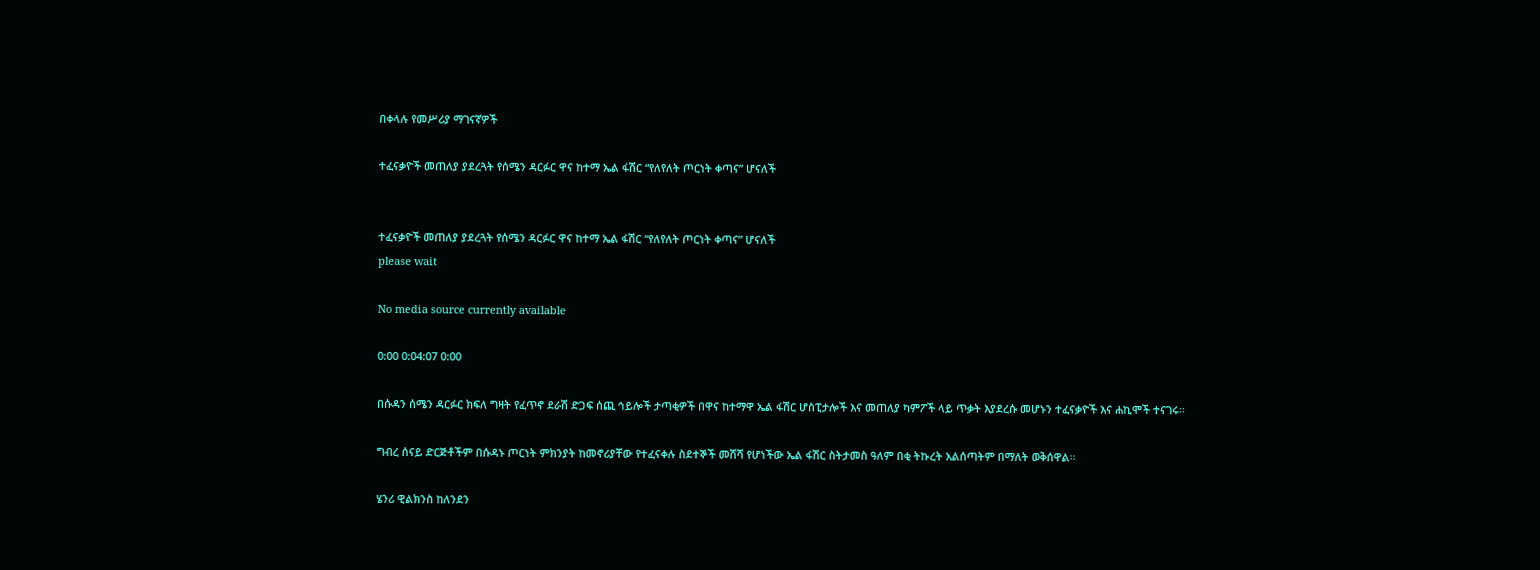በቀላሉ የመሥሪያ ማገናኛዎች

ተፈናቃዮች መጠለያ ያደረጓት የሰሜን ዳርፉር ዋና ከተማ ኤል ፋሽር “የለየለት ጦርነት ቀጣና” ሆናለች


ተፈናቃዮች መጠለያ ያደረጓት የሰሜን ዳርፉር ዋና ከተማ ኤል ፋሽር “የለየለት ጦርነት ቀጣና” ሆናለች
please wait

No media source currently available

0:00 0:04:07 0:00

በሱዳን ሰሜን ዳርፉር ክፍለ ግዛት የፈጥኖ ደራሽ ድጋፍ ሰጪ ኅይሎች ታጣቂዎች በዋና ከተማዋ ኤል ፋሽር ሆስፒታሎች እና መጠለያ ካምፖች ላይ ጥቃት እያደረሱ መሆኑን ተፈናቃዮች እና ሐኪሞች ተናገሩ፡፡

ግብረ ሰናይ ድርጅቶችም በሱዳኑ ጦርነት ምክንያት ከመኖሪያቸው የተፈናቀሉ ስደተኞች መሸሻ የሆነችው ኤል ፋሽር ስትታመስ ዓለም በቂ ትኩረት አልሰጣትም በማለት ወቅሰዋል፡፡

ሄንሪ ዊልክንስ ከለንደን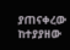ያጠናቀረው ከተያያዘው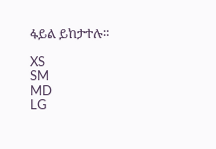ፋይል ይከታተሉ።

XS
SM
MD
LG